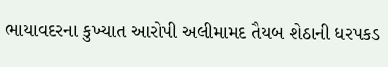ભાયાવદરના કુખ્યાત આરોપી અલીમામદ તૈયબ શેઠાની ધરપકડ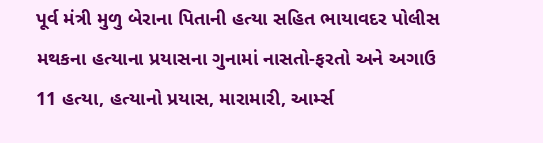પૂર્વ મંત્રી મુળુ બેરાના પિતાની હત્યા સહિત ભાયાવદર પોલીસ મથકના હત્યાના પ્રયાસના ગુનામાં નાસતો-ફરતો અને અગાઉ 11 હત્યા, હત્યાનો પ્રયાસ, મારામારી, આર્મ્સ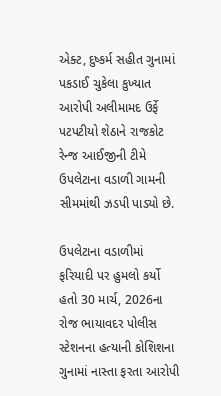એક્ટ, દુષ્કર્મ સહીત ગુનામાં પકડાઈ ચુકેલા કુખ્યાત આરોપી અલીમામદ ઉર્ફે પટપટીયો શેઠાને રાજકોટ રેન્જ આઈજીની ટીમે ઉપલેટાના વડાળી ગામની સીમમાંથી ઝડપી પાડ્યો છે.

ઉપલેટાના વડાળીમાં ફરિયાદી પર હુમલો કર્યો હતો 30 માર્ચ, 2026ના રોજ ભાયાવદર પોલીસ સ્ટેશનના હત્યાની કોશિશના ગુનામાં નાસ્તા ફરતા આરોપી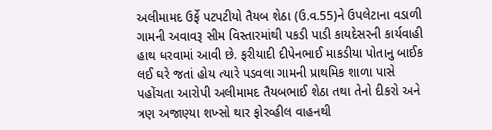અલીમામદ ઉર્ફે પટપટીયો તૈયબ શેઠા (ઉ.વ.55)ને ઉપલેટાના વડાળી ગામની અવાવરૂ સીમ વિસ્તારમાંથી પકડી પાડી કાયદેસરની કાર્યવાહી હાથ ધરવામાં આવી છે. ફરીયાદી દીપેનભાઈ માકડીયા પોતાનુ બાઈક લઈ ઘરે જતાં હોય ત્યારે પડવલા ગામની પ્રાથમિક શાળા પાસે પહોંચતા આરોપી અલીમામદ તૈયબભાઈ શેઠા તથા તેનો દીકરો અને ત્રણ અજાણ્યા શખ્સો થાર ફોરવ્હીલ વાહનથી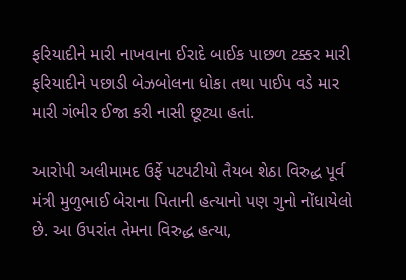ફરિયાદીને મારી નાખવાના ઈરાદે બાઈક પાછળ ટક્કર મારી ફરિયાદીને પછાડી બેઝબોલના ધોકા તથા પાઈપ વડે માર મારી ગંભીર ઈજા કરી નાસી છૂટ્યા હતાં.

આરોપી અલીમામદ ઉર્ફે પટપટીયો તૈયબ શેઠા વિરુદ્ધ પૂર્વ મંત્રી મુળુભાઈ બેરાના પિતાની હત્યાનો પણ ગુનો નોંધાયેલો છે. આ ઉપરાંત તેમના વિરુદ્ધ હત્યા,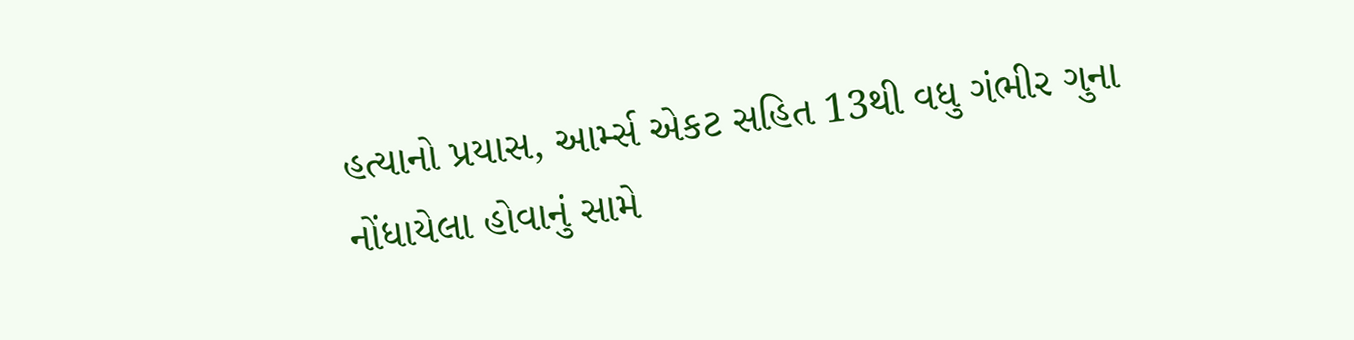હત્યાનો પ્રયાસ, આર્મ્સ એકટ સહિત 13થી વધુ ગંભીર ગુના નોંધાયેલા હોવાનું સામે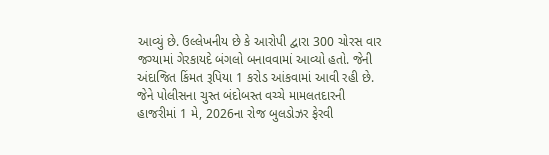આવ્યું છે. ઉલ્લેખનીય છે કે આરોપી દ્વારા 300 ચોરસ વાર જગ્યામાં ગેરકાયદે બંગલો બનાવવામાં આવ્યો હતો. જેની અંદાજિત કિંમત રૂપિયા 1 કરોડ આંકવામાં આવી રહી છે. જેને પોલીસના ચુસ્ત બંદોબસ્ત વચ્ચે મામલતદારની હાજરીમાં 1 મે, 2026ના રોજ બુલડોઝર ફેરવી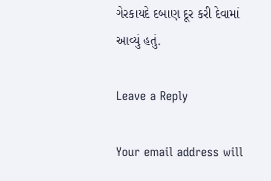ગેરકાયદે દબાણ દૂર કરી દેવામાં આવ્યું હતું.

Leave a Reply

Your email address will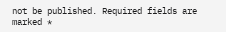not be published. Required fields are marked *